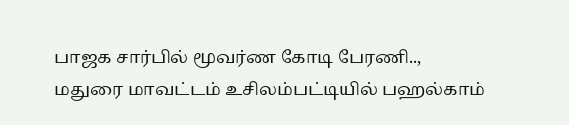பாஜக சார்பில் மூவர்ண கோடி பேரணி..,
மதுரை மாவட்டம் உசிலம்பட்டியில் பஹல்காம்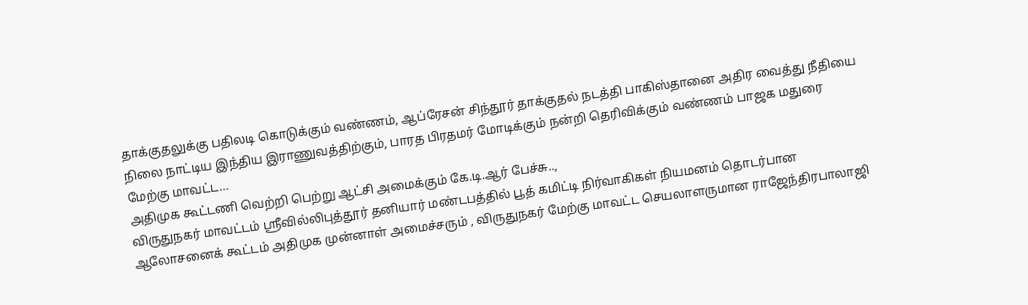தாக்குதலுக்கு பதிலடி கொடுக்கும் வண்ணம், ஆப்ரேசன் சிந்தூர் தாக்குதல் நடத்தி பாகிஸ்தானை அதிர வைத்து நீதியை நிலை நாட்டிய இந்திய இராணுவத்திற்கும், பாரத பிரதமர் மோடிக்கும் நன்றி தெரிவிக்கும் வண்ணம் பாஜக மதுரை மேற்கு மாவட்ட…
அதிமுக கூட்டணி வெற்றி பெற்று ஆட்சி அமைக்கும் கே.டி.ஆர் பேச்சு..,
விருதுநகர் மாவட்டம் ஸ்ரீவில்லிபுத்தூர் தனியார் மண்டபத்தில் பூத் கமிட்டி நிர்வாகிகள் நியமனம் தொடர்பான ஆலோசனைக் கூட்டம் அதிமுக முன்னாள் அமைச்சரும் , விருதுநகர் மேற்கு மாவட்ட செயலாளருமான ராஜேந்திரபாலாஜி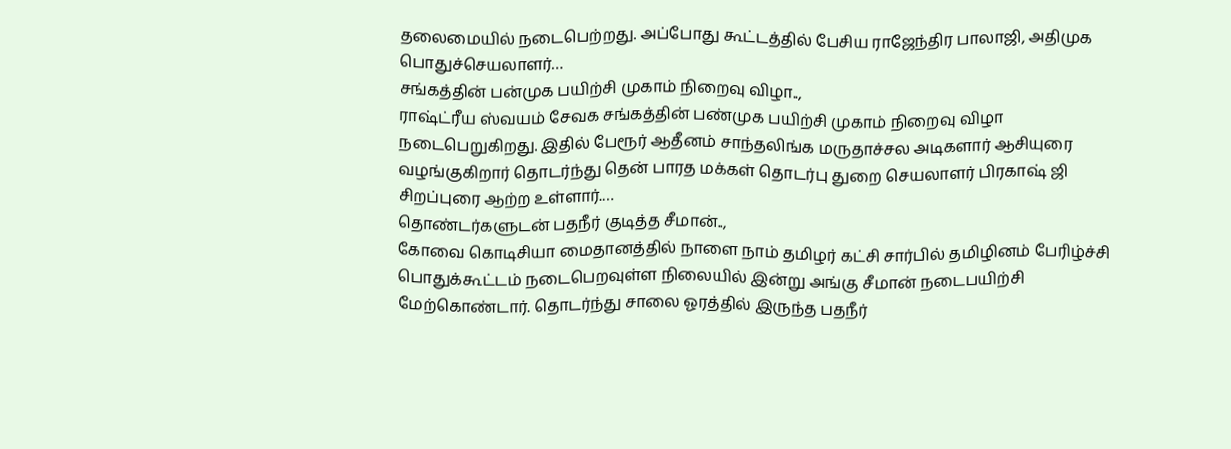தலைமையில் நடைபெற்றது. அப்போது கூட்டத்தில் பேசிய ராஜேந்திர பாலாஜி, அதிமுக பொதுச்செயலாளர்…
சங்கத்தின் பன்முக பயிற்சி முகாம் நிறைவு விழா..,
ராஷ்ட்ரீய ஸ்வயம் சேவக சங்கத்தின் பண்முக பயிற்சி முகாம் நிறைவு விழா நடைபெறுகிறது. இதில் பேரூர் ஆதீனம் சாந்தலிங்க மருதாச்சல அடிகளார் ஆசியுரை வழங்குகிறார் தொடர்ந்து தென் பாரத மக்கள் தொடர்பு துறை செயலாளர் பிரகாஷ் ஜி சிறப்புரை ஆற்ற உள்ளார்.…
தொண்டர்களுடன் பதநீர் குடித்த சீமான்..,
கோவை கொடிசியா மைதானத்தில் நாளை நாம் தமிழர் கட்சி சார்பில் தமிழினம் பேரிழ்ச்சி பொதுக்கூட்டம் நடைபெறவுள்ள நிலையில் இன்று அங்கு சீமான் நடைபயிற்சி மேற்கொண்டார். தொடர்ந்து சாலை ஓரத்தில் இருந்த பதநீர்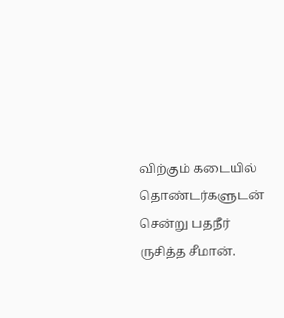விற்கும் கடையில் தொண்டர்களுடன் சென்று பதநீர் ருசித்த சீமான்.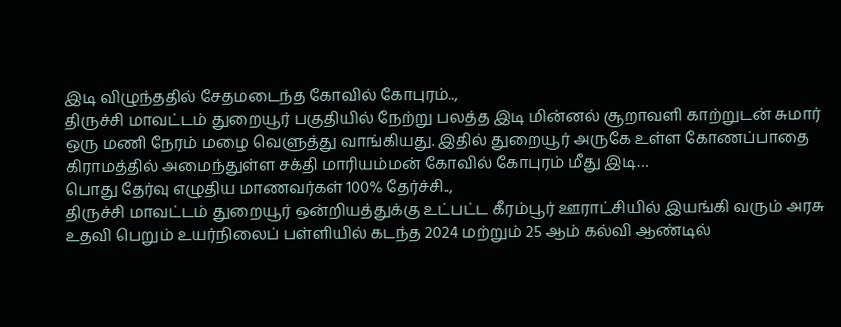இடி விழுந்ததில் சேதமடைந்த கோவில் கோபுரம்..,
திருச்சி மாவட்டம் துறையூர் பகுதியில் நேற்று பலத்த இடி மின்னல் சூறாவளி காற்றுடன் சுமார் ஒரு மணி நேரம் மழை வெளுத்து வாங்கியது. இதில் துறையூர் அருகே உள்ள கோணப்பாதை கிராமத்தில் அமைந்துள்ள சக்தி மாரியம்மன் கோவில் கோபுரம் மீது இடி…
பொது தேர்வு எழுதிய மாணவர்கள் 100% தேர்ச்சி..,
திருச்சி மாவட்டம் துறையூர் ஒன்றியத்துக்கு உட்பட்ட கீரம்பூர் ஊராட்சியில் இயங்கி வரும் அரசு உதவி பெறும் உயர்நிலைப் பள்ளியில் கடந்த 2024 மற்றும் 25 ஆம் கல்வி ஆண்டில்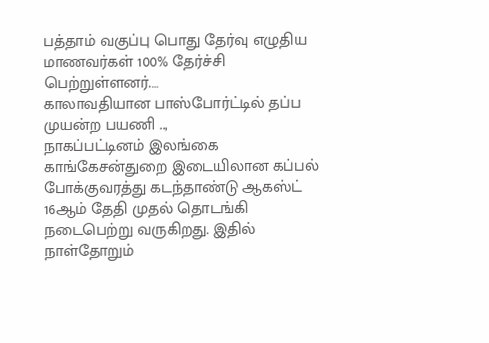பத்தாம் வகுப்பு பொது தேர்வு எழுதிய மாணவர்கள் 100% தேர்ச்சி பெற்றுள்ளனர்.…
காலாவதியான பாஸ்போர்ட்டில் தப்ப முயன்ற பயணி ..,
நாகப்பட்டினம் இலங்கை காங்கேசன்துறை இடையிலான கப்பல் போக்குவரத்து கடந்தாண்டு ஆகஸ்ட் 16ஆம் தேதி முதல் தொடங்கி நடைபெற்று வருகிறது. இதில் நாள்தோறும்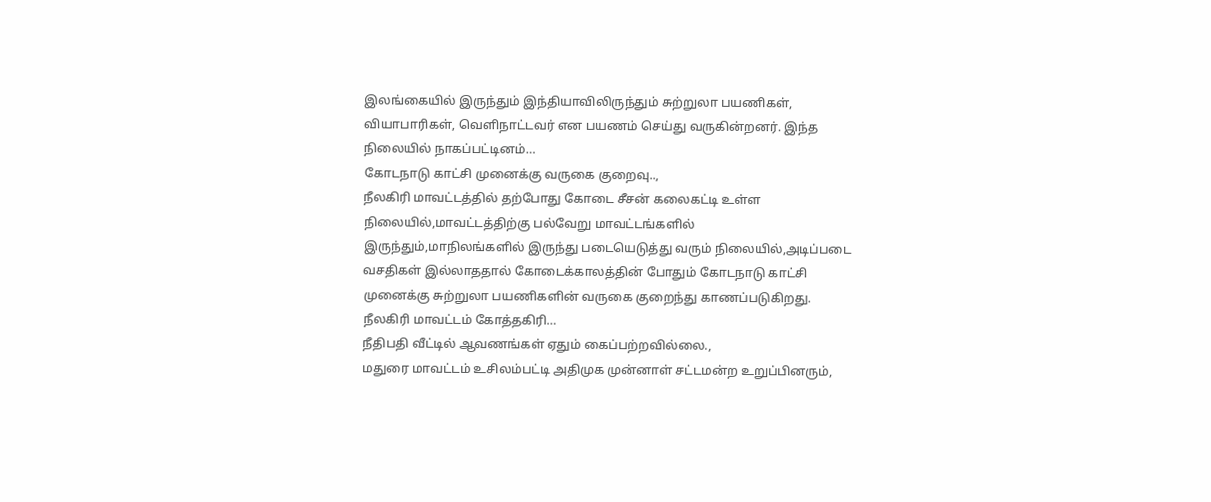இலங்கையில் இருந்தும் இந்தியாவிலிருந்தும் சுற்றுலா பயணிகள், வியாபாரிகள், வெளிநாட்டவர் என பயணம் செய்து வருகின்றனர். இந்த நிலையில் நாகப்பட்டினம்…
கோடநாடு காட்சி முனைக்கு வருகை குறைவு..,
நீலகிரி மாவட்டத்தில் தற்போது கோடை சீசன் கலைகட்டி உள்ள நிலையில்,மாவட்டத்திற்கு பல்வேறு மாவட்டங்களில் இருந்தும்,மாநிலங்களில் இருந்து படையெடுத்து வரும் நிலையில்,அடிப்படை வசதிகள் இல்லாததால் கோடைக்காலத்தின் போதும் கோடநாடு காட்சி முனைக்கு சுற்றுலா பயணிகளின் வருகை குறைந்து காணப்படுகிறது. நீலகிரி மாவட்டம் கோத்தகிரி…
நீதிபதி வீட்டில் ஆவணங்கள் ஏதும் கைப்பற்றவில்லை.,
மதுரை மாவட்டம் உசிலம்பட்டி அதிமுக முன்னாள் சட்டமன்ற உறுப்பினரும்,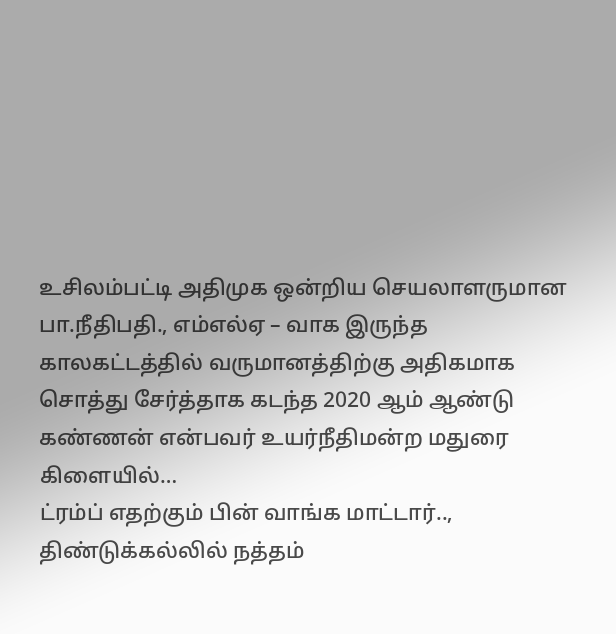உசிலம்பட்டி அதிமுக ஒன்றிய செயலாளருமான பா.நீதிபதி., எம்எல்ஏ – வாக இருந்த காலகட்டத்தில் வருமானத்திற்கு அதிகமாக சொத்து சேர்த்தாக கடந்த 2020 ஆம் ஆண்டு கண்ணன் என்பவர் உயர்நீதிமன்ற மதுரை கிளையில்…
ட்ரம்ப் எதற்கும் பின் வாங்க மாட்டார்..,
திண்டுக்கல்லில் நத்தம்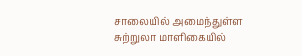சாலையில் அமைந்துள்ள சுற்றுலா மாளிகையில்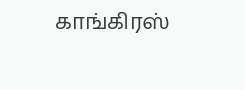காங்கிரஸ்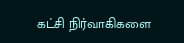கட்சி நிர்வாகிகளை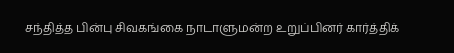சந்தித்த பின்பு சிவகங்கை நாடாளுமன்ற உறுப்பினர் கார்த்திக்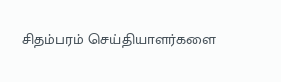சிதம்பரம் செய்தியாளர்களை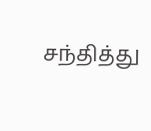சந்தித்து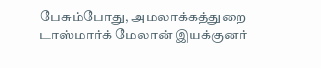பேசும்போது, அமலாக்கத்துறை டாஸ்மார்க் மேலான் இயக்குனர்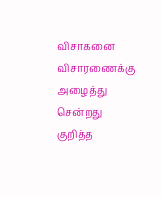விசாகனை விசாரணைக்கு அழைத்து சென்றது குறித்த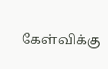கேள்விக்கு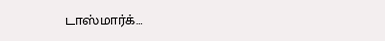டாஸ்மார்க்…